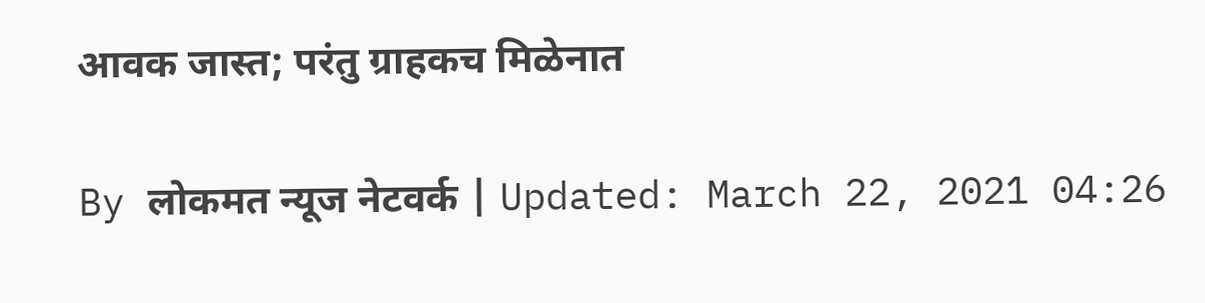आवक जास्त; परंतु ग्राहकच मिळेनात

By लोकमत न्यूज नेटवर्क | Updated: March 22, 2021 04:26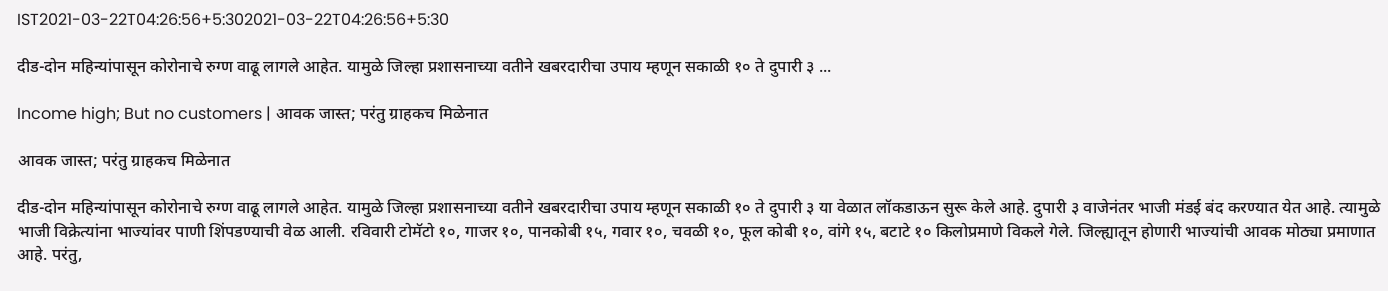IST2021-03-22T04:26:56+5:302021-03-22T04:26:56+5:30

दीड-दोन महिन्यांपासून कोरोनाचे रुग्ण वाढू लागले आहेत. यामुळे जिल्हा प्रशासनाच्या वतीने खबरदारीचा उपाय म्हणून सकाळी १० ते दुपारी ३ ...

Income high; But no customers | आवक जास्त; परंतु ग्राहकच मिळेनात

आवक जास्त; परंतु ग्राहकच मिळेनात

दीड-दोन महिन्यांपासून कोरोनाचे रुग्ण वाढू लागले आहेत. यामुळे जिल्हा प्रशासनाच्या वतीने खबरदारीचा उपाय म्हणून सकाळी १० ते दुपारी ३ या वेळात लॉकडाऊन सुरू केले आहे. दुपारी ३ वाजेनंतर भाजी मंडई बंद करण्यात येत आहे. त्यामुळे भाजी विक्रेत्यांना भाज्यांवर पाणी शिंपडण्याची वेळ आली. रविवारी टोमॅटो १०, गाजर १०, पानकोबी १५, गवार १०, चवळी १०, फूल कोबी १०, वांगे १५, बटाटे १० किलोप्रमाणे विकले गेले. जिल्ह्यातून होणारी भाज्यांची आवक मोठ्या प्रमाणात आहे. परंतु,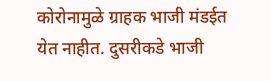कोरोनामुळे ग्राहक भाजी मंडईत येत नाहीत. दुसरीकडे भाजी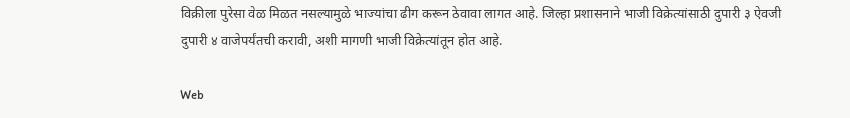विक्रीला पुरेसा वेळ मिळत नसल्यामुळे भाज्यांचा ढीग करून ठेवावा लागत आहे. जिल्हा प्रशासनाने भाजी विक्रेत्यांसाठी दुपारी ३ ऐवजी दुपारी ४ वाजेपर्यंतची करावी, अशी मागणी भाजी विक्रेत्यांतून होत आहे.

Web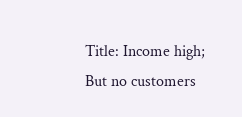Title: Income high; But no customers